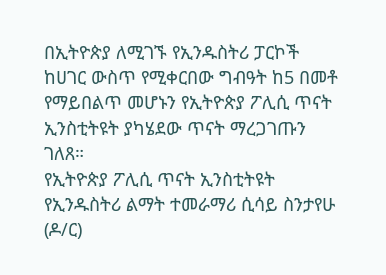በኢትዮጵያ ለሚገኙ የኢንዱስትሪ ፓርኮች ከሀገር ውስጥ የሚቀርበው ግብዓት ከ5 በመቶ የማይበልጥ መሆኑን የኢትዮጵያ ፖሊሲ ጥናት ኢንስቲትዩት ያካሄደው ጥናት ማረጋገጡን ገለጸ።
የኢትዮጵያ ፖሊሲ ጥናት ኢንስቲትዩት የኢንዱስትሪ ልማት ተመራማሪ ሲሳይ ስንታየሁ (ዶ/ር)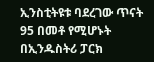ኢንስቲትዩቱ ባደረገው ጥናት 95 በመቶ የሚሆኑት በኢንዱስትሪ ፓርክ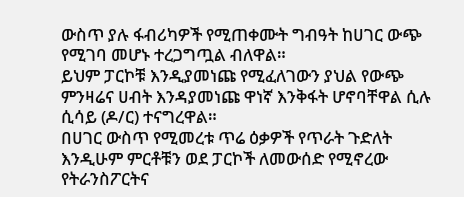ውስጥ ያሉ ፋብሪካዎች የሚጠቀሙት ግብዓት ከሀገር ውጭ የሚገባ መሆኑ ተረጋግጧል ብለዋል።
ይህም ፓርኮቹ እንዲያመነጩ የሚፈለገውን ያህል የውጭ ምንዛሬና ሀብት እንዳያመነጩ ዋነኛ እንቅፋት ሆኖባቸዋል ሲሉ ሲሳይ (ዶ/ር) ተናግረዋል።
በሀገር ውስጥ የሚመረቱ ጥሬ ዕቃዎች የጥራት ጉድለት እንዲሁም ምርቶቹን ወደ ፓርኮች ለመውሰድ የሚኖረው የትራንስፖርትና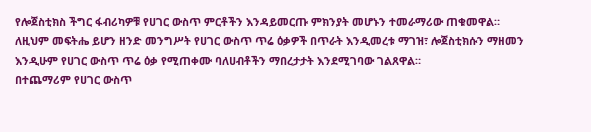የሎጀስቲክስ ችግር ፋብሪካዎቹ የሀገር ውስጥ ምርቶችን እንዳይመርጡ ምክንያት መሆኑን ተመራማሪው ጠቁመዋል።
ለዚህም መፍትሔ ይሆን ዘንድ መንግሥት የሀገር ውስጥ ጥሬ ዕቃዎች በጥራት እንዲመረቱ ማገዝ፣ ሎጀስቲክሱን ማዘመን እንዲሁም የሀገር ውስጥ ጥሬ ዕቃ የሚጠቀሙ ባለሀብቶችን ማበረታታት እንደሚገባው ገልጸዋል።
በተጨማሪም የሀገር ውስጥ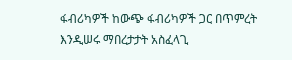ፋብሪካዎች ከውጭ ፋብሪካዎች ጋር በጥምረት እንዲሠሩ ማበረታታት አስፈላጊ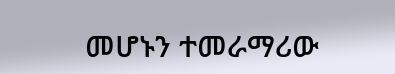መሆኑን ተመራማሪው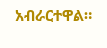አብራርተዋል።